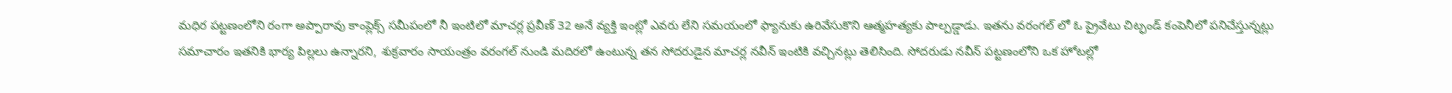మధిర పట్టణంలోని రంగా అప్పారావు కాంప్లెక్స్ సమీపంలో నీ ఇంటిలో మాచర్ల ప్రవీణ్ 32 అనే వ్యక్తి ఇంట్లో ఎవరు లేని సమయంలో ఫ్యానుకు ఉరివేసుకొని ఆత్మహత్యకు పాల్పడ్డాడు. ఇతను వరంగల్ లో ఓ ప్రైవేటు చిట్ఫండ్ కంపెనీలో పనిచేస్తున్నట్లు సమాచారం ఇతనికి భార్య పిల్లలు ఉన్నారని, శుక్రవారం సాయంత్రం వరంగల్ నుండి మదిరలో ఉంటున్న తన సోదరుడైన మాచర్ల నవీన్ ఇంటికి వచ్చినట్లు తెలిసింది. సోదరుడు నవీన్ పట్టణంలోని ఒక హోటల్లో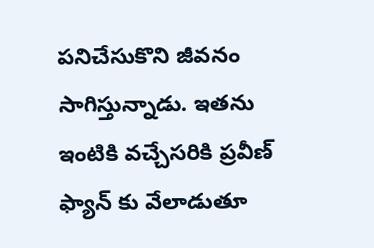పనిచేసుకొని జీవనం సాగిస్తున్నాడు. ఇతను ఇంటికి వచ్చేసరికి ప్రవీణ్ ఫ్యాన్ కు వేలాడుతూ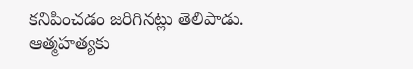కనిపించడం జరిగినట్లు తెలిపాడు. ఆత్మహత్యకు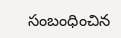సంబంధించిన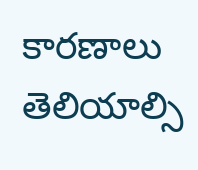కారణాలు తెలియాల్సి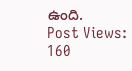ఉంది.
Post Views: 160